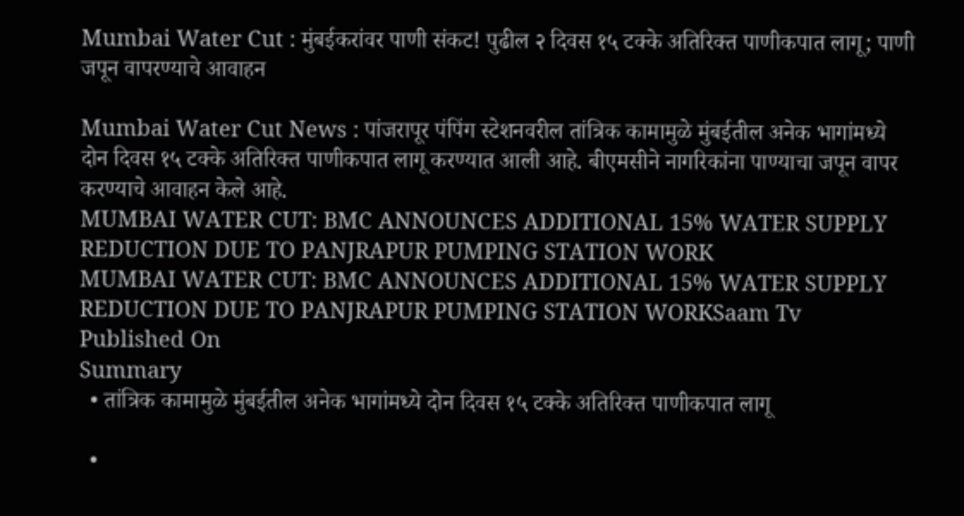Mumbai Water Cut : मुंबईकरांवर पाणी संकट! पुढील २ दिवस १५ टक्के अतिरिक्त पाणीकपात लागू; पाणी जपून वापरण्याचे आवाहन

Mumbai Water Cut News : पांजरापूर पंपिंग स्टेशनवरील तांत्रिक कामामुळे मुंबईतील अनेक भागांमध्ये दोन दिवस १५ टक्के अतिरिक्त पाणीकपात लागू करण्यात आली आहे. बीएमसीने नागरिकांना पाण्याचा जपून वापर करण्याचे आवाहन केले आहे.
MUMBAI WATER CUT: BMC ANNOUNCES ADDITIONAL 15% WATER SUPPLY REDUCTION DUE TO PANJRAPUR PUMPING STATION WORK
MUMBAI WATER CUT: BMC ANNOUNCES ADDITIONAL 15% WATER SUPPLY REDUCTION DUE TO PANJRAPUR PUMPING STATION WORKSaam Tv
Published On
Summary
  • तांत्रिक कामामुळे मुंबईतील अनेक भागांमध्ये दोन दिवस १५ टक्के अतिरिक्त पाणीकपात लागू

  •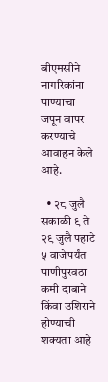बीएमसीने नागरिकांना पाण्याचा जपून वापर करण्याचे आवाहन केले आहे.

  • २८ जुलै सकाळी ९ ते २९ जुलै पहाटे ५ वाजेपर्यंत पाणीपुरवठा कमी दाबाने किंवा उशिराने होण्याची शक्यता आहे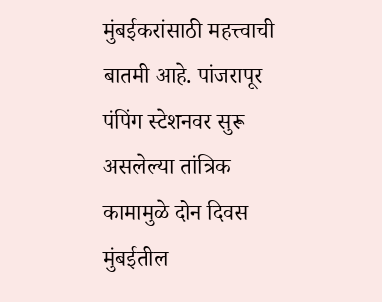मुंबईकरांसाठी महत्त्वाची बातमी आहे. पांजरापूर पंपिंग स्टेशनवर सुरू असलेल्या तांत्रिक कामामुळे दोन दिवस मुंबईतील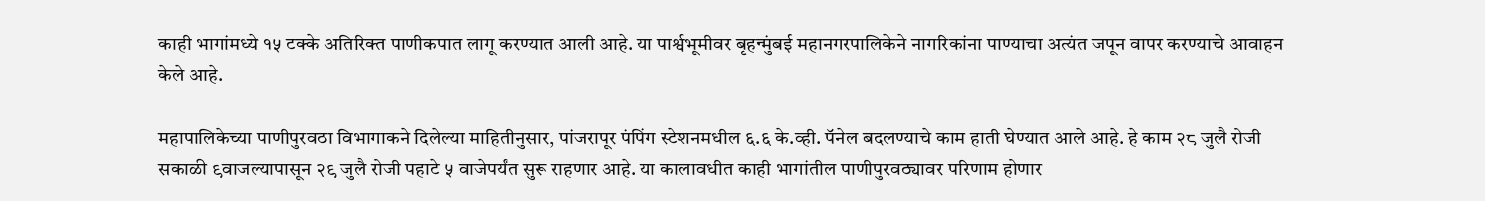काही भागांमध्ये १५ टक्के अतिरिक्त पाणीकपात लागू करण्यात आली आहे. या पार्श्वभूमीवर बृहन्मुंबई महानगरपालिकेने नागरिकांना पाण्याचा अत्यंत जपून वापर करण्याचे आवाहन केले आहे.

महापालिकेच्या पाणीपुरवठा विभागाकने दिलेल्या माहितीनुसार, पांजरापूर पंपिंग स्टेशनमधील ६.६ के.व्ही. पॅनेल बदलण्याचे काम हाती घेण्यात आले आहे. हे काम २८ जुलै रोजी सकाळी ९वाजल्यापासून २९ जुलै रोजी पहाटे ५ वाजेपर्यंत सुरू राहणार आहे. या कालावधीत काही भागांतील पाणीपुरवठ्यावर परिणाम होणार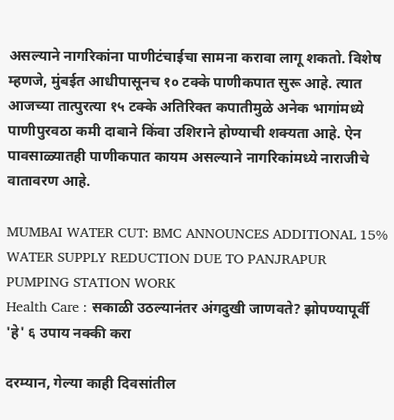असल्याने नागरिकांना पाणीटंचाईचा सामना करावा लागू शकतो. विशेष म्हणजे, मुंबईत आधीपासूनच १० टक्के पाणीकपात सुरू आहे. त्यात आजच्या तात्पुरत्या १५ टक्के अतिरिक्त कपातीमुळे अनेक भागांमध्ये पाणीपुरवठा कमी दाबाने किंवा उशिराने होण्याची शक्यता आहे. ऐन पावसाळ्यातही पाणीकपात कायम असल्याने नागरिकांमध्ये नाराजीचे वातावरण आहे.

MUMBAI WATER CUT: BMC ANNOUNCES ADDITIONAL 15% WATER SUPPLY REDUCTION DUE TO PANJRAPUR PUMPING STATION WORK
Health Care : सकाळी उठल्यानंतर अंगदुखी जाणवते? झोपण्यापूर्वी 'हे' ६ उपाय नक्की करा

दरम्यान, गेल्या काही दिवसांतील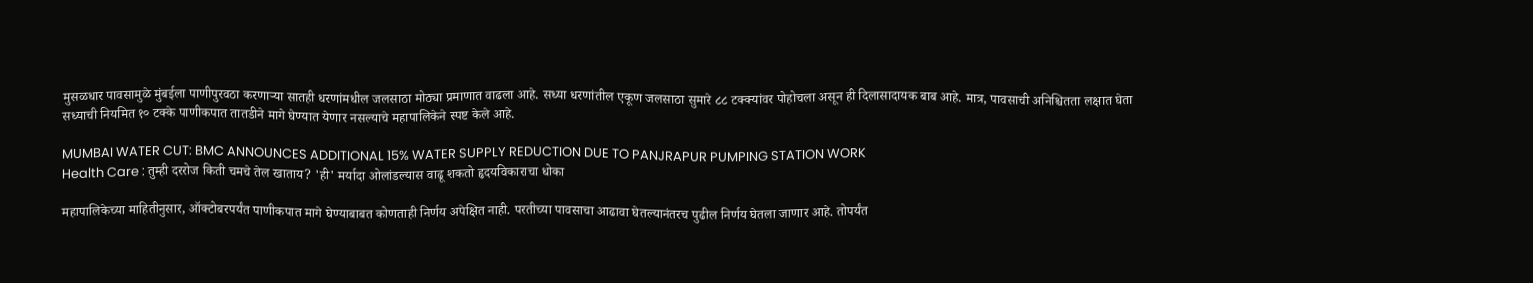मुसळधार पावसामुळे मुंबईला पाणीपुरवठा करणाऱ्या सातही धरणांमधील जलसाठा मोठ्या प्रमाणात वाढला आहे. सध्या धरणांतील एकूण जलसाठा सुमारे ८८ टक्क्यांवर पोहोचला असून ही दिलासादायक बाब आहे. मात्र, पावसाची अनिश्चितता लक्षात घेता सध्याची नियमित १० टक्के पाणीकपात तातडीने मागे घेण्यात येणार नसल्याचे महापालिकेने स्पष्ट केले आहे.

MUMBAI WATER CUT: BMC ANNOUNCES ADDITIONAL 15% WATER SUPPLY REDUCTION DUE TO PANJRAPUR PUMPING STATION WORK
Health Care : तुम्ही दररोज किती चमचे तेल खाताय? 'ही' मर्यादा ओलांडल्यास वाढू शकतो हृदयविकाराचा धोका

महापालिकेच्या माहितीनुसार, ऑक्टोबरपर्यंत पाणीकपात मागे घेण्याबाबत कोणताही निर्णय अपेक्षित नाही. परतीच्या पावसाचा आढावा घेतल्यानंतरच पुढील निर्णय घेतला जाणार आहे. तोपर्यंत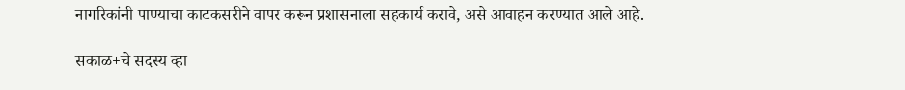नागरिकांनी पाण्याचा काटकसरीने वापर करून प्रशासनाला सहकार्य करावे, असे आवाहन करण्यात आले आहे.

सकाळ+चे सदस्य व्हा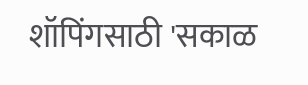शॉपिंगसाठी 'सकाळ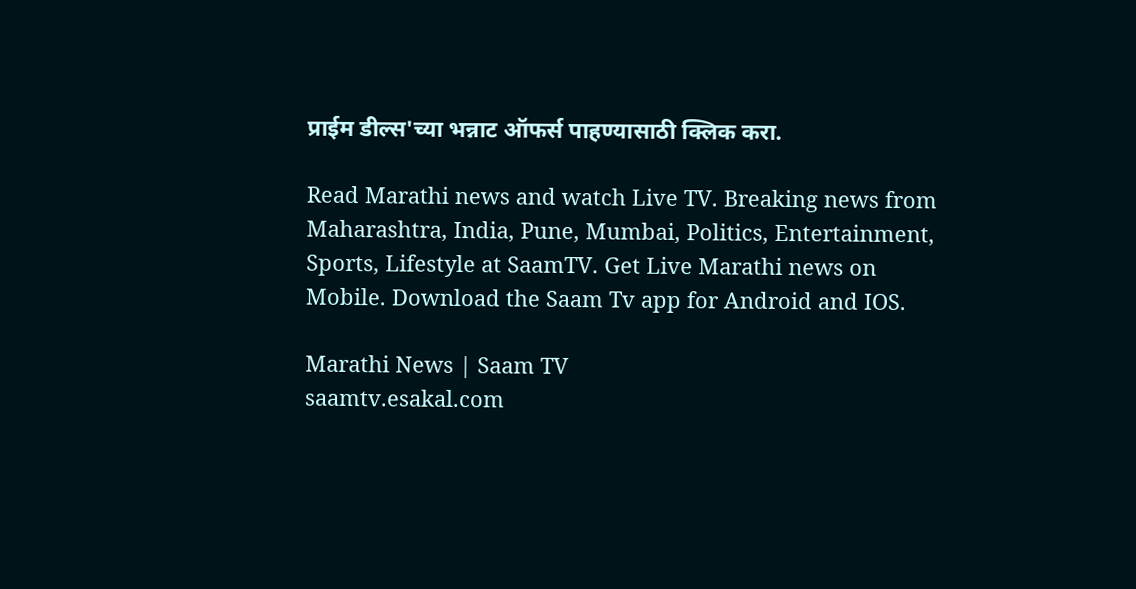प्राईम डील्स'च्या भन्नाट ऑफर्स पाहण्यासाठी क्लिक करा.

Read Marathi news and watch Live TV. Breaking news from Maharashtra, India, Pune, Mumbai, Politics, Entertainment, Sports, Lifestyle at SaamTV. Get Live Marathi news on Mobile. Download the Saam Tv app for Android and IOS.

Marathi News | Saam TV
saamtv.esakal.com